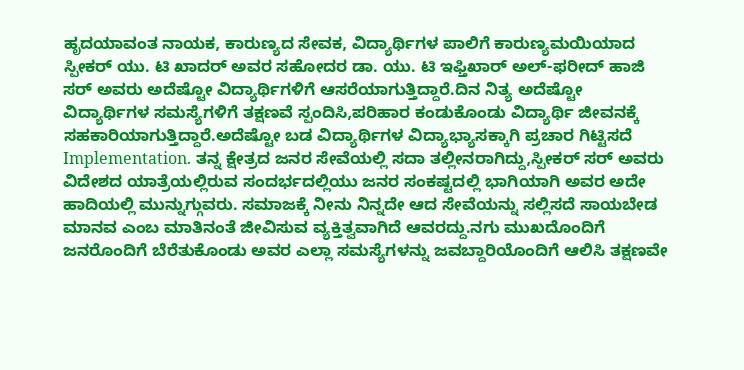ಹೃದಯಾವಂತ ನಾಯಕ, ಕಾರುಣ್ಯದ ಸೇವಕ, ವಿದ್ಯಾರ್ಥಿಗಳ ಪಾಲಿಗೆ ಕಾರುಣ್ಯಮಯಿಯಾದ ಸ್ಪೀಕರ್ ಯು. ಟಿ ಖಾದರ್ ಅವರ ಸಹೋದರ ಡಾ. ಯು. ಟಿ ಇಫ್ತಿಖಾರ್ ಅಲ್-ಫರೀದ್ ಹಾಜಿ ಸರ್ ಅವರು ಅದೆಷ್ಟೋ ವಿದ್ಯಾರ್ಥಿಗಳಿಗೆ ಆಸರೆಯಾಗುತ್ತಿದ್ದಾರೆ.ದಿನ ನಿತ್ಯ ಅದೆಷ್ಟೋ ವಿದ್ಯಾರ್ಥಿಗಳ ಸಮಸ್ಯೆಗಳಿಗೆ ತಕ್ಷಣವೆ ಸ್ಪಂದಿಸಿ,ಪರಿಹಾರ ಕಂಡುಕೊಂಡು ವಿದ್ಯಾರ್ಥಿ ಜೀವನಕ್ಕೆ ಸಹಕಾರಿಯಾಗುತ್ತಿದ್ದಾರೆ.ಅದೆಷ್ಟೋ ಬಡ ವಿದ್ಯಾರ್ಥಿಗಳ ವಿದ್ಯಾಭ್ಯಾಸಕ್ಕಾಗಿ ಪ್ರಚಾರ ಗಿಟ್ಟಿಸದೆ Implementation. ತನ್ನ ಕ್ಷೇತ್ರದ ಜನರ ಸೇವೆಯಲ್ಲಿ ಸದಾ ತಲ್ಲೀನರಾಗಿದ್ದು,ಸ್ಪೀಕರ್ ಸರ್ ಅವರು ವಿದೇಶದ ಯಾತ್ರೆಯಲ್ಲಿರುವ ಸಂದರ್ಭದಲ್ಲಿಯು ಜನರ ಸಂಕಷ್ಟದಲ್ಲಿ ಭಾಗಿಯಾಗಿ ಅವರ ಅದೇ ಹಾದಿಯಲ್ಲಿ ಮುನ್ನುಗ್ಗುವರು. ಸಮಾಜಕ್ಕೆ ನೀನು ನಿನ್ನದೇ ಆದ ಸೇವೆಯನ್ನು ಸಲ್ಲಿಸದೆ ಸಾಯಬೇಡ ಮಾನವ ಎಂಬ ಮಾತಿನಂತೆ ಜೀವಿಸುವ ವ್ಯಕ್ತಿತ್ವವಾಗಿದೆ ಆವರದ್ದು.ನಗು ಮುಖದೊಂದಿಗೆ ಜನರೊಂದಿಗೆ ಬೆರೆತುಕೊಂಡು ಅವರ ಎಲ್ಲಾ ಸಮಸ್ಯೆಗಳನ್ನು ಜವಬ್ದಾರಿಯೊಂದಿಗೆ ಆಲಿಸಿ ತಕ್ಷಣವೇ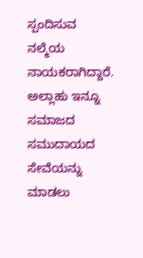ಸ್ಪಂದಿಸುವ ನಲ್ಮೆಯ ನಾಯಕರಾಗಿದ್ದಾರೆ. ಅಲ್ಲಾಹು ಇನ್ನೂ ಸಮಾಜದ ಸಮುದಾಯದ ಸೇವೆಯನ್ನು ಮಾಡಲು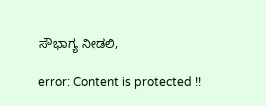ಸೌಭಾಗ್ಯ ನೀಡಲಿ,

error: Content is protected !!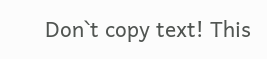Don`t copy text! This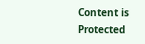Content is Protected